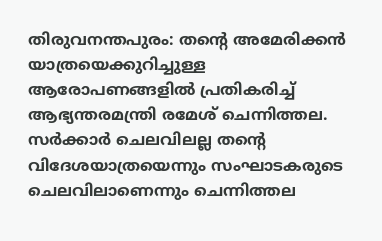തിരുവനന്തപുരം: തന്റെ അമേരിക്കൻ യാത്രയെക്കുറിച്ചുള്ള ആരോപണങ്ങളിൽ പ്രതികരിച്ച് ആഭ്യന്തരമന്ത്രി രമേശ് ചെന്നിത്തല. സർക്കാർ ചെലവിലല്ല തന്റെ വിദേശയാത്രയെന്നും സംഘാടകരുടെ ചെലവിലാണെന്നും ചെന്നിത്തല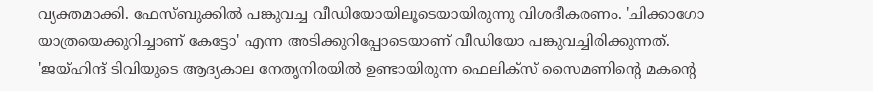വ്യക്തമാക്കി. ഫേസ്ബുക്കിൽ പങ്കുവച്ച വീഡിയോയിലൂടെയായിരുന്നു വിശദീകരണം. 'ചിക്കാഗോ യാത്രയെക്കുറിച്ചാണ് കേട്ടോ' എന്ന അടിക്കുറിപ്പോടെയാണ് വീഡിയോ പങ്കുവച്ചിരിക്കുന്നത്.
'ജയ്ഹിന്ദ് ടിവിയുടെ ആദ്യകാല നേതൃനിരയിൽ ഉണ്ടായിരുന്ന ഫെലിക്സ് സൈമണിന്റെ മകന്റെ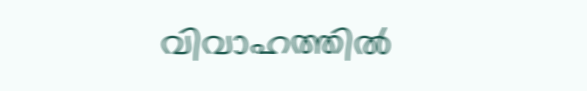വിവാഹത്തിൽ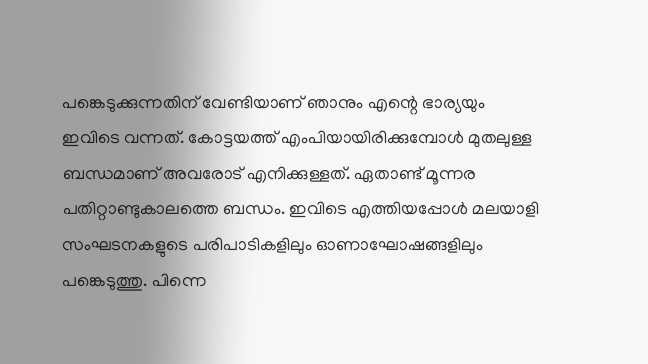പങ്കെടുക്കുന്നതിന് വേണ്ടിയാണ് ഞാനും എന്റെ ഭാര്യയും ഇവിടെ വന്നത്. കോട്ടയത്ത് എംപിയായിരിക്കുമ്പോൾ മുതലുള്ള ബന്ധമാണ് അവരോട് എനിക്കുള്ളത്. ഏതാണ്ട് മൂന്നര പതിറ്റാണ്ടുകാലത്തെ ബന്ധം. ഇവിടെ എത്തിയപ്പോൾ മലയാളി സംഘടനകളുടെ പരിപാടികളിലും ഓണാഘോഷങ്ങളിലും പങ്കെടുത്തു. പിന്നെ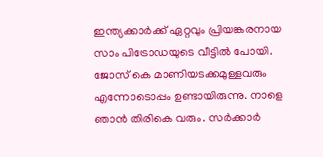ഇന്ത്യക്കാർക്ക് ഏറ്റവും പ്രിയങ്കരനായ സാം പിട്രോഡയുടെ വീട്ടിൽ പോയി. ജോസ് കെ മാണിയടക്കമുള്ളവരും എന്നോടൊപ്പം ഉണ്ടായിരുന്നു. നാളെ ഞാൻ തിരികെ വരും. സർക്കാർ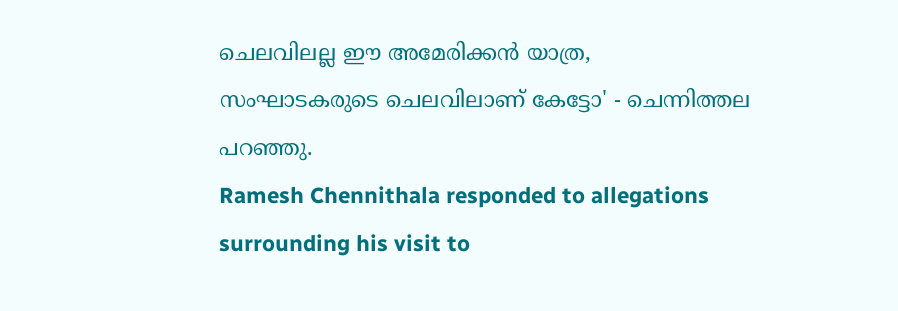ചെലവിലല്ല ഈ അമേരിക്കൻ യാത്ര, സംഘാടകരുടെ ചെലവിലാണ് കേട്ടോ' - ചെന്നിത്തല പറഞ്ഞു.
Ramesh Chennithala responded to allegations surrounding his visit to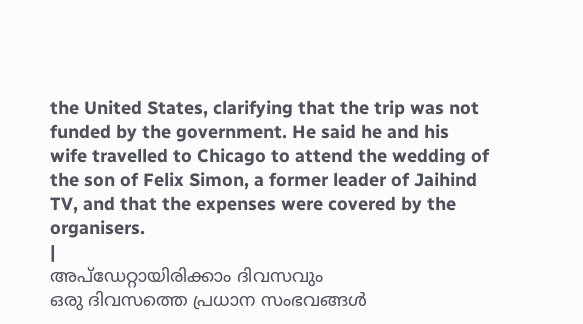the United States, clarifying that the trip was not funded by the government. He said he and his wife travelled to Chicago to attend the wedding of the son of Felix Simon, a former leader of Jaihind TV, and that the expenses were covered by the organisers.
|
അപ്ഡേറ്റായിരിക്കാം ദിവസവും
ഒരു ദിവസത്തെ പ്രധാന സംഭവങ്ങൾ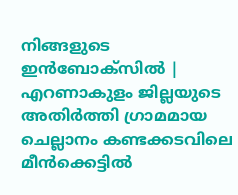നിങ്ങളുടെ ഇൻബോക്സിൽ |
എറണാകുളം ജില്ലയുടെ അതിർത്തി ഗ്രാമമായ ചെല്ലാനം കണ്ടക്കടവിലെ മീൻക്കെട്ടിൽ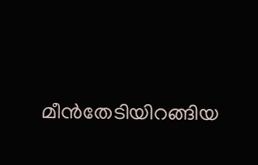മീൻതേടിയിറങ്ങിയ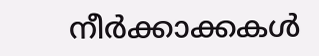നീർക്കാക്കകൾ